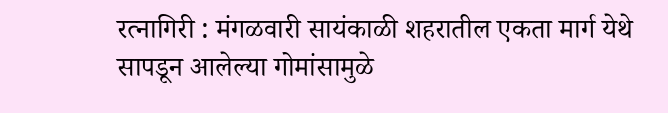रत्नागिरी : मंगळवारी सायंकाळी शहरातील एकता मार्ग येथे सापडून आलेल्या गोमांसामुळे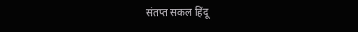संतप्त सकल हिंदू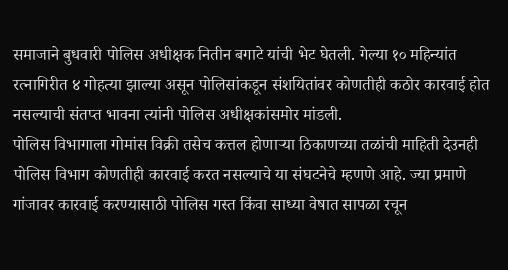समाजाने बुधवारी पोलिस अधीक्षक नितीन बगाटे यांची भेट घेतली. गेल्या १० महिन्यांत रत्नागिरीत ४ गोहत्या झाल्या असून पोलिसांकडून संशयितांवर कोणतीही कठोर कारवाई होत नसल्याची संतप्त भावना त्यांनी पोलिस अधीक्षकांसमोर मांडली.
पोलिस विभागाला गोमांस विक्री तसेच कत्तल होणाऱ्या ठिकाणच्या तळांची माहिती देउनही पोलिस विभाग कोणतीही कारवाई करत नसल्याचे या संघटनेचे म्हणणे आहे. ज्या प्रमाणे गांजावर कारवाई करण्यासाठी पोलिस गस्त किंवा साध्या वेषात सापळा रचून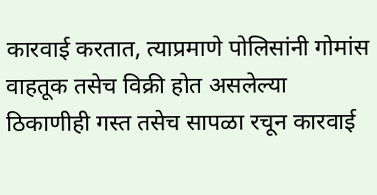कारवाई करतात, त्याप्रमाणे पोलिसांनी गोमांस वाहतूक तसेच विक्री होत असलेल्या ठिकाणीही गस्त तसेच सापळा रचून कारवाई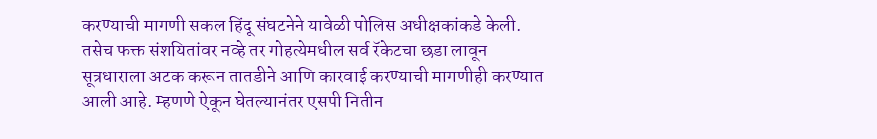करण्याची मागणी सकल हिंदू संघटनेने यावेळी पोलिस अधीक्षकांकडे केली.
तसेच फक्त संशयितांवर नव्हे तर गोहत्येमधील सर्व रॅकेटचा छडा लावून सूत्रधाराला अटक करून तातडीने आणि कारवाई करण्याची मागणीही करण्यात आली आहे. म्हणणे ऐकून घेतल्यानंतर एसपी नितीन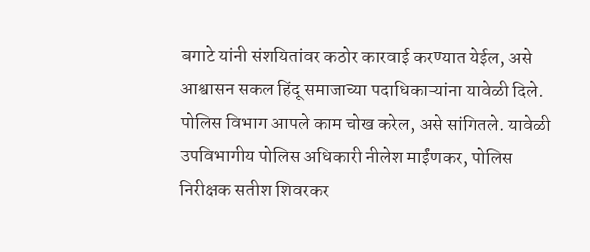बगाटे यांनी संशयितांवर कठोर कारवाई करण्यात येईल, असे आश्वासन सकल हिंदू समाजाच्या पदाधिकाऱ्यांना यावेळी दिले. पोलिस विभाग आपले काम चोख करेल, असे सांगितले. यावेळी उपविभागीय पोलिस अधिकारी नीलेश माईंणकर, पोलिस निरीक्षक सतीश शिवरकर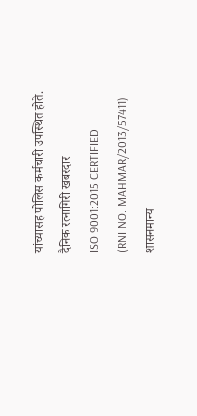यांच्यासह पोलिस कर्मचारी उपस्थित होते.
दैनिक रत्नागिरी खबरदार
ISO 9001:2015 CERTIFIED
(RNI NO. MAHMAR/2013/57411)
शासनमान्य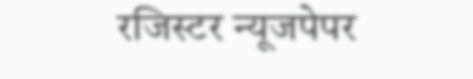रजिस्टर न्यूजपेपर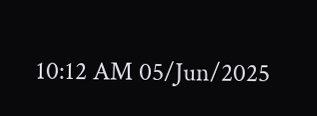10:12 AM 05/Jun/2025